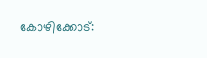കോഴിക്കോട്: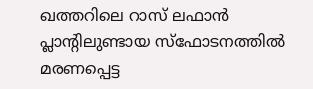ഖത്തറിലെ റാസ് ലഫാൻ പ്ലാന്റിലുണ്ടായ സ്ഫോടനത്തിൽ മരണപ്പെട്ട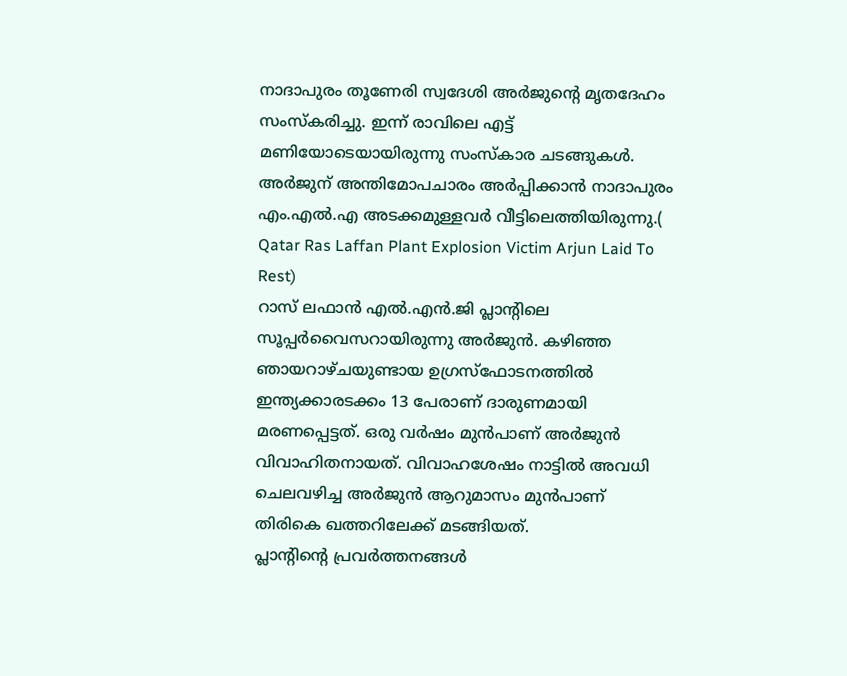നാദാപുരം തൂണേരി സ്വദേശി അർജുന്റെ മൃതദേഹം സംസ്കരിച്ചു. ഇന്ന് രാവിലെ എട്ട് മണിയോടെയായിരുന്നു സംസ്കാര ചടങ്ങുകൾ. അർജുന് അന്തിമോപചാരം അർപ്പിക്കാൻ നാദാപുരം എം.എൽ.എ അടക്കമുള്ളവർ വീട്ടിലെത്തിയിരുന്നു.( Qatar Ras Laffan Plant Explosion Victim Arjun Laid To Rest)
റാസ് ലഫാൻ എൽ.എൻ.ജി പ്ലാന്റിലെ സൂപ്പർവൈസറായിരുന്നു അർജുൻ. കഴിഞ്ഞ ഞായറാഴ്ചയുണ്ടായ ഉഗ്രസ്ഫോടനത്തിൽ ഇന്ത്യക്കാരടക്കം 13 പേരാണ് ദാരുണമായി മരണപ്പെട്ടത്. ഒരു വർഷം മുൻപാണ് അർജുൻ വിവാഹിതനായത്. വിവാഹശേഷം നാട്ടിൽ അവധി ചെലവഴിച്ച അർജുൻ ആറുമാസം മുൻപാണ് തിരികെ ഖത്തറിലേക്ക് മടങ്ങിയത്.
പ്ലാന്റിന്റെ പ്രവർത്തനങ്ങൾ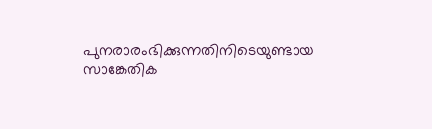പുനരാരംഭിക്കുന്നതിനിടെയുണ്ടായ സാങ്കേതിക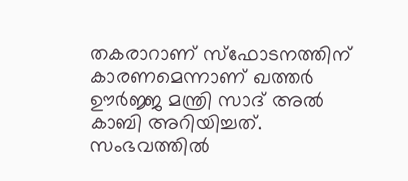തകരാറാണ് സ്ഫോടനത്തിന് കാരണമെന്നാണ് ഖത്തർ ഊർജ്ജ മന്ത്രി സാദ് അൽ കാബി അറിയിച്ചത്. സംഭവത്തിൽ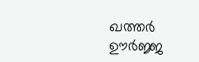ഖത്തർ ഊർജ്ജ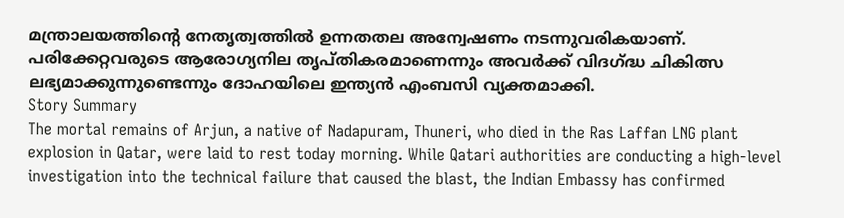മന്ത്രാലയത്തിന്റെ നേതൃത്വത്തിൽ ഉന്നതതല അന്വേഷണം നടന്നുവരികയാണ്. പരിക്കേറ്റവരുടെ ആരോഗ്യനില തൃപ്തികരമാണെന്നും അവർക്ക് വിദഗ്ദ്ധ ചികിത്സ ലഭ്യമാക്കുന്നുണ്ടെന്നും ദോഹയിലെ ഇന്ത്യൻ എംബസി വ്യക്തമാക്കി.
Story Summary
The mortal remains of Arjun, a native of Nadapuram, Thuneri, who died in the Ras Laffan LNG plant explosion in Qatar, were laid to rest today morning. While Qatari authorities are conducting a high-level investigation into the technical failure that caused the blast, the Indian Embassy has confirmed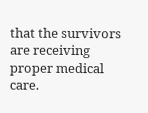that the survivors are receiving proper medical care.